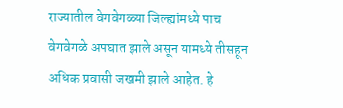राज्यातील वेगवेगळ्या जिल्ह्यांमध्ये पाच वेगवेगळे अपघात झाले असून यामध्ये तीसहून अधिक प्रवासी जखमी झाले आहेत. हे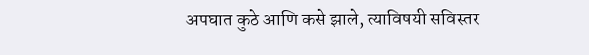अपघात कुठे आणि कसे झाले, त्याविषयी सविस्तर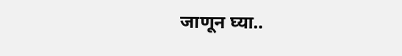जाणून घ्या..